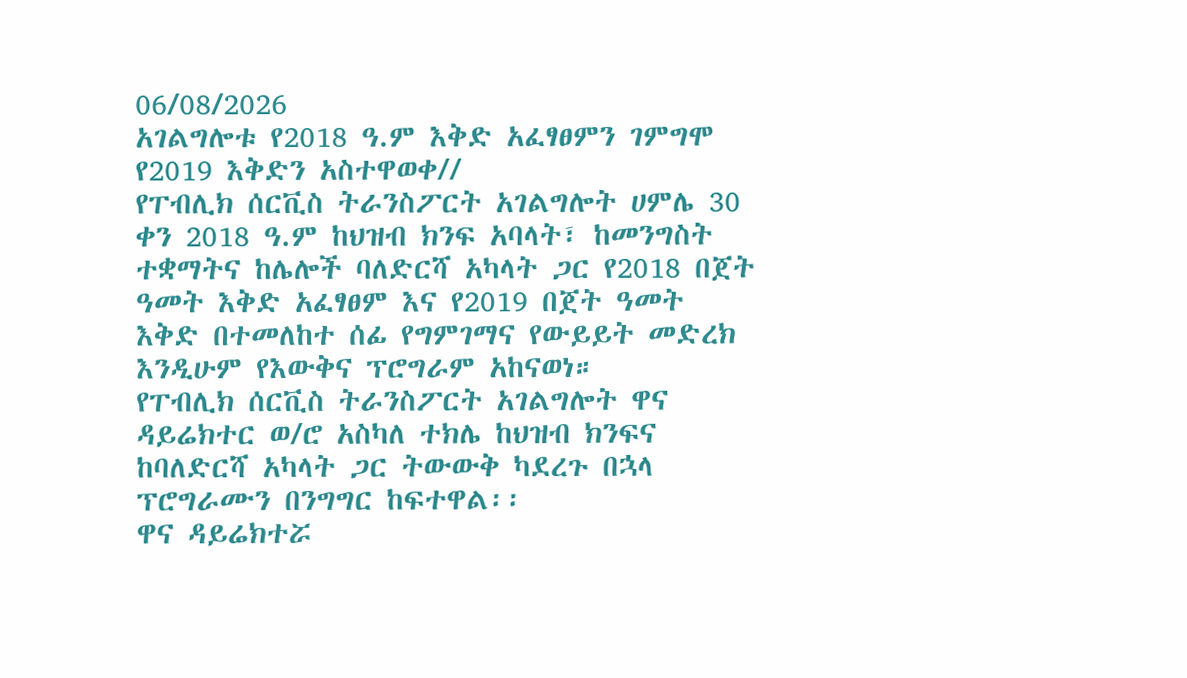06/08/2026
አገልግሎቱ የ2018 ዓ.ም እቅድ አፈፃፀምን ገምግሞ የ2019 እቅድን አስተዋወቀ//
የፐብሊክ ሰርቪስ ትራንስፖርት አገልግሎት ሀምሌ 30 ቀን 2018 ዓ.ም ከህዝብ ክንፍ አባላት፣ ከመንግስት ተቋማትና ከሌሎች ባለድርሻ አካላት ጋር የ2018 በጀት ዓመት እቅድ አፈፃፀም እና የ2019 በጀት ዓመት እቅድ በተመለከተ ሰፊ የግምገማና የውይይት መድረክ እንዲሁም የእውቅና ፕሮግራም አከናወነ።
የፐብሊክ ሰርቪስ ትራንስፖርት አገልግሎት ዋና ዳይሬክተር ወ/ሮ አስካለ ተክሌ ከህዝብ ክንፍና ከባለድርሻ አካላት ጋር ትውውቅ ካደረጉ በኋላ ፕሮግራሙን በንግግር ከፍተዋል፡፡
ዋና ዳይሬክተሯ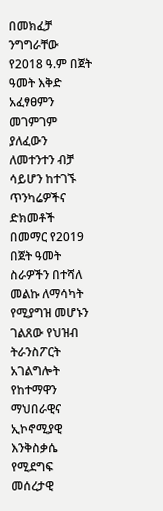በመክፈቻ ንግግራቸው የ2018 ዓ.ም በጀት ዓመት እቅድ አፈፃፀምን መገምገም ያለፈውን ለመተንተን ብቻ ሳይሆን ከተገኙ ጥንካሬዎችና ድክመቶች በመማር የ2019 በጀት ዓመት ስራዎችን በተሻለ መልኩ ለማሳካት የሚያግዝ መሆኑን ገልጸው የህዝብ ትራንስፖርት አገልግሎት የከተማዋን ማህበራዊና ኢኮኖሚያዊ እንቅስቃሴ የሚደግፍ መሰረታዊ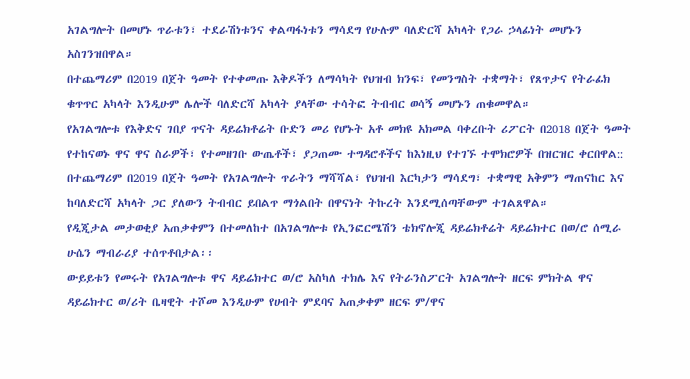አገልግሎት በመሆኑ ጥራቱን፣ ተደራሽነቱንና ቀልጣፋነቱን ማሳደግ የሁሉም ባለድርሻ አካላት የጋራ ኃላፊነት መሆኑን አስገንዝበዋል።
በተጨማሪም በ2019 በጀት ዓመት የተቀመጡ እቅዶችን ለማሳካት የህዝብ ክንፍ፣ የመንግስት ተቋማት፣ የጸጥታና የትራፊክ ቁጥጥር አካላት እንዲሁም ሌሎች ባለድርሻ አካላት ያላቸው ተሳትፎ ትብብር ወሳኝ መሆኑን ጠቁመዋል።
የአገልግሎቱ የእቅድና ገበያ ጥናት ዳይሬክቶሬት ቡድን መሪ የሆኑት አቶ መክዩ አክመል ባቀረቡት ሪፖርት በ2018 በጀት ዓመት የተከናወኑ ዋና ዋና ስራዎች፣ የተመዘገቡ ውጤቶች፣ ያጋጠሙ ተግዳሮቶችና ከእነዚህ የተገኙ ተሞክሮዎች በዝርዝር ቀርበዋል::
በተጨማሪም በ2019 በጀት ዓመት የአገልግሎት ጥራትን ማሻሻል፣ የህዝብ እርካታን ማሳደግ፣ ተቋማዊ አቅምን ማጠናከር እና ከባለድርሻ አካላት ጋር ያለውን ትብብር ይበልጥ ማጎልበት በዋናነት ትኩረት እንደሚሰጣቸውም ተገልጸዋል።
የዲጂታል መታወቂያ አጠቃቀምን በተመለከተ በአገልግሎቱ የኢንፎርሜሽን ቴክኖሎጂ ዳይሬክቶሬት ዳይሬክተር በወ/ሮ ሰሚራ ሁሴን ማብራሪያ ተሰጥቶበታል፡፡
ውይይቱን የመሩት የአገልግሎቱ ዋና ዳይሬክተር ወ/ሮ አስካለ ተክሌ እና የትራንስፖርት አገልግሎት ዘርፍ ምክትል ዋና ዳይሬክተር ወ/ሪት ቤዛዊት ተሾመ እንዲሁም የሀብት ምደባና አጠቃቀም ዘርፍ ም/ዋና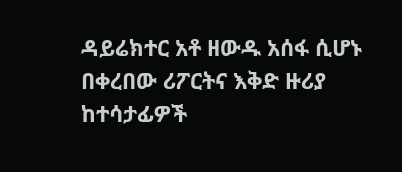ዳይሬክተር አቶ ዘውዱ አሰፋ ሲሆኑ በቀረበው ሪፖርትና እቅድ ዙሪያ ከተሳታፊዎች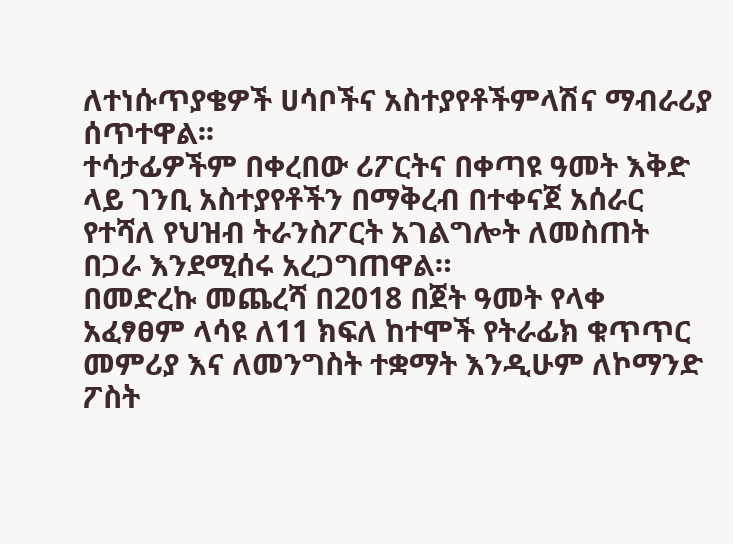ለተነሱጥያቄዎች ሀሳቦችና አስተያየቶችምላሽና ማብራሪያ ሰጥተዋል፡፡
ተሳታፊዎችም በቀረበው ሪፖርትና በቀጣዩ ዓመት እቅድ ላይ ገንቢ አስተያየቶችን በማቅረብ በተቀናጀ አሰራር የተሻለ የህዝብ ትራንስፖርት አገልግሎት ለመስጠት በጋራ እንደሚሰሩ አረጋግጠዋል።
በመድረኩ መጨረሻ በ2018 በጀት ዓመት የላቀ አፈፃፀም ላሳዩ ለ11 ክፍለ ከተሞች የትራፊክ ቁጥጥር መምሪያ እና ለመንግስት ተቋማት እንዲሁም ለኮማንድ ፖስት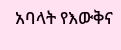አባላት የእውቅና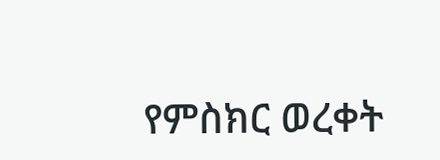የምስክር ወረቀት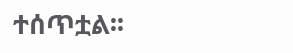ተሰጥቷል፡፡